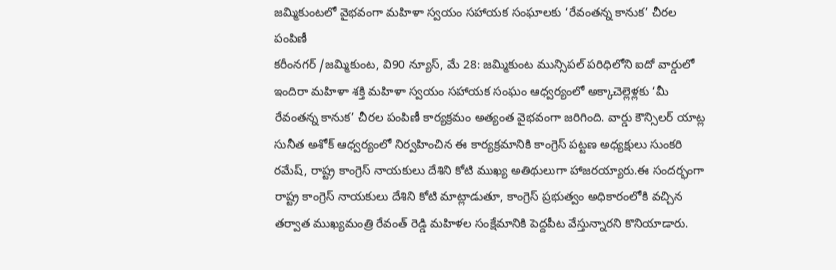జమ్మికుంటలో వైభవంగా మహిళా స్వయం సహాయక సంఘాలకు ‘రేవంతన్న కానుక’ చీరల పంపిణీ
కరీంనగర్ /జమ్మికుంట, వి90 న్యూస్, మే 28: జమ్మికుంట మున్సిపల్ పరిధిలోని ఐదో వార్డులో ఇందిరా మహిళా శక్తి మహిళా స్వయం సహాయక సంఘం ఆధ్వర్యంలో అక్కాచెల్లెళ్లకు ‘మీ రేవంతన్న కానుక’ చీరల పంపిణీ కార్యక్రమం అత్యంత వైభవంగా జరిగింది. వార్డు కౌన్సిలర్ యాట్ల సునీత అశోక్ ఆధ్వర్యంలో నిర్వహించిన ఈ కార్యక్రమానికి కాంగ్రెస్ పట్టణ అధ్యక్షులు సుంకరి రమేష్, రాష్ట్ర కాంగ్రెస్ నాయకులు దేశిని కోటి ముఖ్య అతిథులుగా హాజరయ్యారు.ఈ సందర్భంగా రాష్ట్ర కాంగ్రెస్ నాయకులు దేశిని కోటి మాట్లాడుతూ, కాంగ్రెస్ ప్రభుత్వం అధికారంలోకి వచ్చిన తర్వాత ముఖ్యమంత్రి రేవంత్ రెడ్డి మహిళల సంక్షేమానికి పెద్దపీట వేస్తున్నారని కొనియాడారు.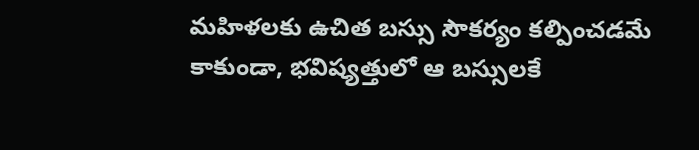మహిళలకు ఉచిత బస్సు సౌకర్యం కల్పించడమే కాకుండా, భవిష్యత్తులో ఆ బస్సులకే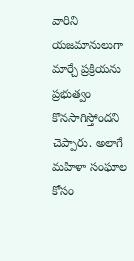వారిని యజమానులుగా మార్చే ప్రక్రియను ప్రభుత్వం కొనసాగిస్తోందని చెప్పారు. అలాగే మహిళా సంఘాల కోసం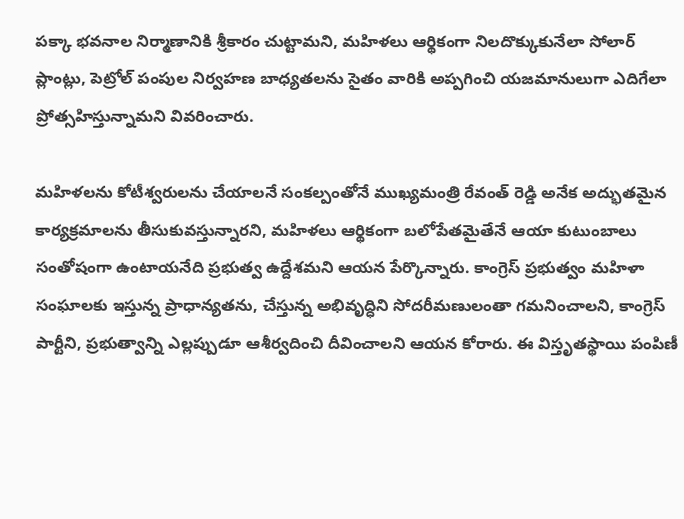పక్కా భవనాల నిర్మాణానికి శ్రీకారం చుట్టామని, మహిళలు ఆర్థికంగా నిలదొక్కుకునేలా సోలార్ ప్లాంట్లు, పెట్రోల్ పంపుల నిర్వహణ బాధ్యతలను సైతం వారికి అప్పగించి యజమానులుగా ఎదిగేలా ప్రోత్సహిస్తున్నామని వివరించారు.

మహిళలను కోటీశ్వరులను చేయాలనే సంకల్పంతోనే ముఖ్యమంత్రి రేవంత్ రెడ్డి అనేక అద్భుతమైన కార్యక్రమాలను తీసుకువస్తున్నారని, మహిళలు ఆర్థికంగా బలోపేతమైతేనే ఆయా కుటుంబాలు సంతోషంగా ఉంటాయనేది ప్రభుత్వ ఉద్దేశమని ఆయన పేర్కొన్నారు. కాంగ్రెస్ ప్రభుత్వం మహిళా సంఘాలకు ఇస్తున్న ప్రాధాన్యతను, చేస్తున్న అభివృద్ధిని సోదరీమణులంతా గమనించాలని, కాంగ్రెస్ పార్టీని, ప్రభుత్వాన్ని ఎల్లప్పుడూ ఆశీర్వదించి దీవించాలని ఆయన కోరారు. ఈ విస్తృతస్థాయి పంపిణీ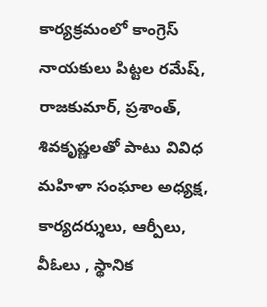కార్యక్రమంలో కాంగ్రెస్ నాయకులు పిట్టల రమేష్, రాజకుమార్, ప్రశాంత్, శివకృష్ణలతో పాటు వివిధ మహిళా సంఘాల అధ్యక్ష, కార్యదర్శులు, ఆర్పీలు, వీఓలు , స్థానిక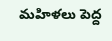మహిళలు పెద్ద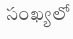సంఖ్యలో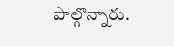పాల్గొన్నారు.